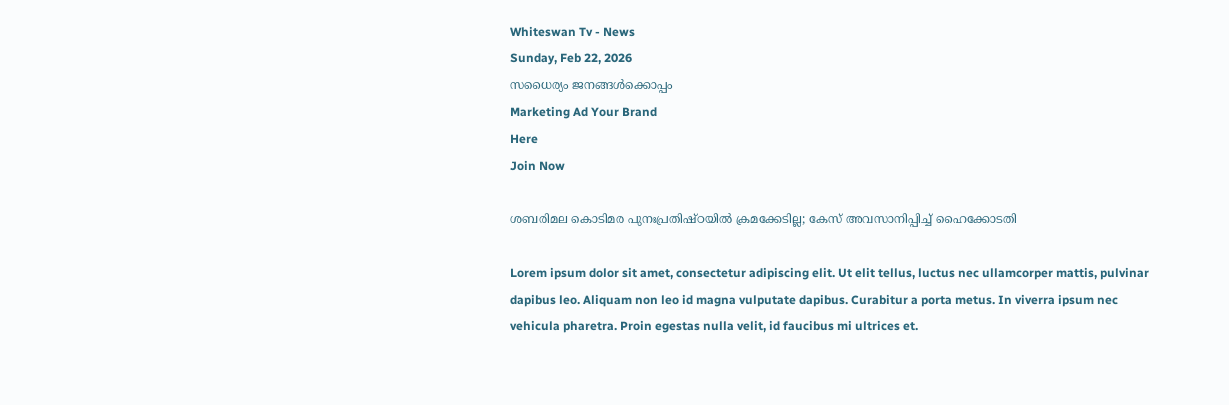Whiteswan Tv - News
Sunday, Feb 22, 2026
സധൈര്യം ജനങ്ങൾക്കൊപ്പം
Marketing Ad Your Brand
Here
Join Now

ശബരിമല കൊടിമര പുനഃപ്രതിഷ്ഠയിൽ ക്രമക്കേടില്ല; കേസ് അവസാനിപ്പിച്ച് ഹൈക്കോടതി

Lorem ipsum dolor sit amet, consectetur adipiscing elit. Ut elit tellus, luctus nec ullamcorper mattis, pulvinar dapibus leo. Aliquam non leo id magna vulputate dapibus. Curabitur a porta metus. In viverra ipsum nec vehicula pharetra. Proin egestas nulla velit, id faucibus mi ultrices et.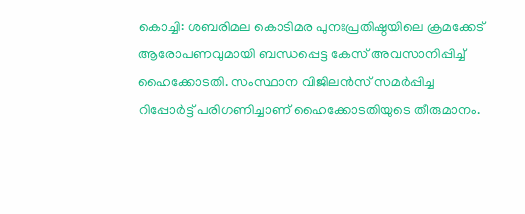കൊച്ചി: ശബരിമല കൊടിമര പുനഃപ്രതിഷ്ഠയിലെ ക്രമക്കേട് ആരോപണവുമായി ബന്ധപ്പെട്ട കേസ് അവസാനിപ്പിച്ച് ഹൈക്കോടതി. സംസ്ഥാന വിജിലൻസ് സമർപ്പിച്ച റിപ്പോർട്ട് പരിഗണിച്ചാണ് ഹൈക്കോടതിയുടെ തീരുമാനം.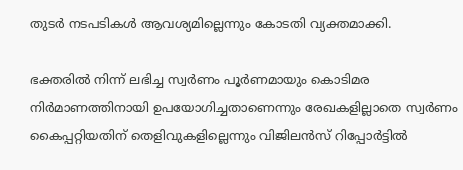തുടർ നടപടികൾ ആവശ്യമില്ലെന്നും കോടതി വ്യക്തമാക്കി.

ഭക്തരിൽ നിന്ന് ലഭിച്ച സ്വർണം പൂർണമായും കൊടിമര നിർമാണത്തിനായി ഉപയോഗിച്ചതാണെന്നും രേഖകളില്ലാതെ സ്വർണം കൈപ്പറ്റിയതിന് തെളിവുകളില്ലെന്നും വിജിലൻസ് റിപ്പോർട്ടിൽ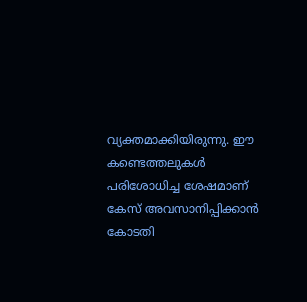വ്യക്തമാക്കിയിരുന്നു. ഈ കണ്ടെത്തലുകൾ പരിശോധിച്ച ശേഷമാണ് കേസ് അവസാനിപ്പിക്കാൻ കോടതി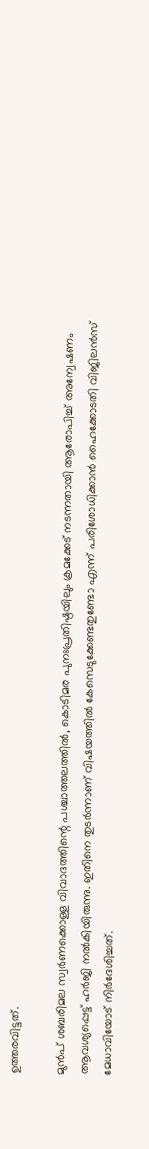ഉത്തരവിട്ടത്.

മുൻപ് ശബരിമല സ്വർണക്കൊള്ള വിവാദത്തിന്റെ പശ്ചാത്തലത്തിൽ, കൊടിമര പുനഃപ്രതിഷ്ഠയിലും ക്രമക്കേട് നടന്നതായി ആരോപിച്ച് അന്വേഷണം ആവശ്യപ്പെട്ട് ഹർജി നൽകിയിരുന്നു. ഇതിനെ തുടർന്നാണ് വിഷയത്തിൽ കേസെടുക്കേണ്ടതുണ്ടോ എന്ന് പരിശോധിക്കാൻ ഹൈക്കോടതി വിജിലൻസ് മേധാവിയോട് നിർദേശിച്ചത്.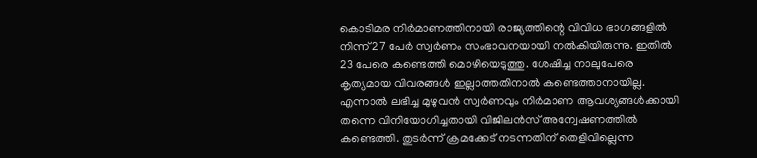കൊടിമര നിർമാണത്തിനായി രാജ്യത്തിന്റെ വിവിധ ഭാഗങ്ങളിൽ നിന്ന് 27 പേർ സ്വർണം സംഭാവനയായി നൽകിയിരുന്നു. ഇതിൽ 23 പേരെ കണ്ടെത്തി മൊഴിയെടുത്തു. ശേഷിച്ച നാലുപേരെ കൃത്യമായ വിവരങ്ങൾ ഇല്ലാത്തതിനാൽ കണ്ടെത്താനായില്ല. എന്നാൽ ലഭിച്ച മുഴുവൻ സ്വർണവും നിർമാണ ആവശ്യങ്ങൾക്കായി തന്നെ വിനിയോഗിച്ചതായി വിജിലൻസ് അന്വേഷണത്തിൽ കണ്ടെത്തി. തുടർന്ന് ക്രമക്കേട് നടന്നതിന് തെളിവില്ലെന്ന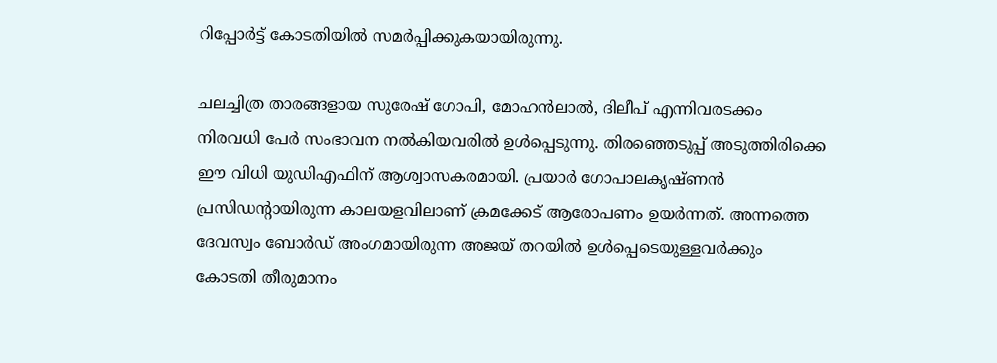റിപ്പോർട്ട് കോടതിയിൽ സമർപ്പിക്കുകയായിരുന്നു.

ചലച്ചിത്ര താരങ്ങളായ സുരേഷ് ഗോപി, മോഹൻലാൽ, ദിലീപ് എന്നിവരടക്കം നിരവധി പേർ സംഭാവന നൽകിയവരിൽ ഉൾപ്പെടുന്നു. തിരഞ്ഞെടുപ്പ് അടുത്തിരിക്കെ ഈ വിധി യുഡിഎഫിന് ആശ്വാസകരമായി. പ്രയാർ ഗോപാലകൃഷ്ണൻ പ്രസിഡന്റായിരുന്ന കാലയളവിലാണ് ക്രമക്കേട് ആരോപണം ഉയർന്നത്. അന്നത്തെ ദേവസ്വം ബോർഡ് അംഗമായിരുന്ന അജയ് തറയിൽ ഉൾപ്പെടെയുള്ളവർക്കും കോടതി തീരുമാനം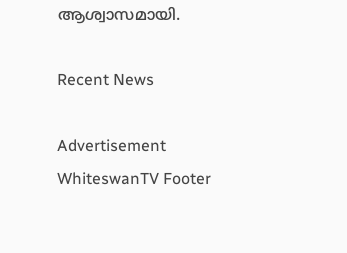ആശ്വാസമായി.

Recent News

Advertisement
WhiteswanTV Footer